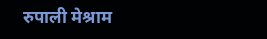रुपाली मेश्राम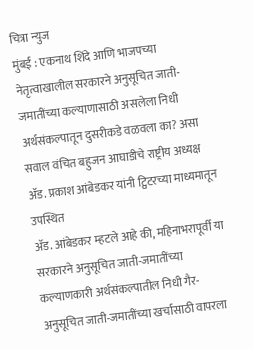चित्रा न्युज
मुंबई : एकनाथ शिंदे आणि भाजपच्या नेतृत्वाखालील सरकारने अनुसूचित जाती-जमातींच्या कल्याणासाठी असलेला निधी अर्थसंकल्पातून दुसरीकडे वळवला का? असा सवाल वंचित बहुजन आघाडीचे राष्ट्रीय अध्यक्ष ॲड. प्रकाश आंबेडकर यांनी ट्विटरच्या माध्यमातून उपस्थित
ॲड. आंबेडकर म्हटले आहे की, महिनाभरापूर्वी या सरकारने अनुसूचित जाती-जमातींच्या कल्याणकारी अर्थसंकल्पातील निधी गैर-अनुसूचित जाती-जमातींच्या खर्चासाठी वापरला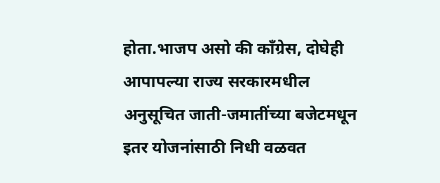होता.भाजप असो की काँग्रेस, दोघेही आपापल्या राज्य सरकारमधील अनुसूचित जाती-जमातींच्या बजेटमधून इतर योजनांसाठी निधी वळवत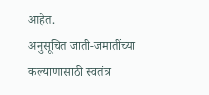आहेत.
अनुसूचित जाती-जमातींच्या कल्याणासाठी स्वतंत्र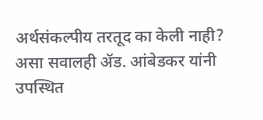अर्थसंकल्पीय तरतूद का केली नाही? असा सवालही ॲड. आंबेडकर यांनी उपस्थित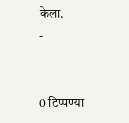केला.
-


0 टिप्पण्या